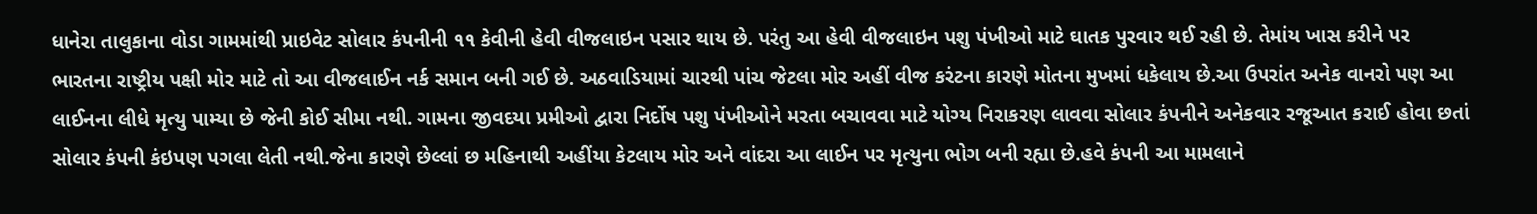ધાનેરા તાલુકાના વોડા ગામમાંથી પ્રાઇવેટ સોલાર કંપનીની ૧૧ કેવીની હેવી વીજલાઇન પસાર થાય છે. પરંતુ આ હેવી વીજલાઇન પશુ પંખીઓ માટે ઘાતક પુરવાર થઈ રહી છે. તેમાંય ખાસ કરીને પર ભારતના રાષ્ટ્રીય પક્ષી મોર માટે તો આ વીજલાઈન નર્ક સમાન બની ગઈ છે. અઠવાડિયામાં ચારથી પાંચ જેટલા મોર અહીં વીજ કરંટના કારણે મોતના મુખમાં ધકેલાય છે.આ ઉપરાંત અનેક વાનરો પણ આ લાઈનના લીધે મૃત્યુ પામ્યા છે જેની કોઈ સીમા નથી. ગામના જીવદયા પ્રમીઓ દ્વારા નિર્દોષ પશુ પંખીઓને મરતા બચાવવા માટે યોગ્ય નિરાકરણ લાવવા સોલાર કંપનીને અનેકવાર રજૂઆત કરાઈ હોવા છતાં સોલાર કંપની કંઇપણ પગલા લેતી નથી.જેના કારણે છેલ્લાં છ મહિનાથી અહીંયા કેટલાય મોર અને વાંદરા આ લાઈન પર મૃત્યુના ભોગ બની રહ્યા છે.હવે કંપની આ મામલાને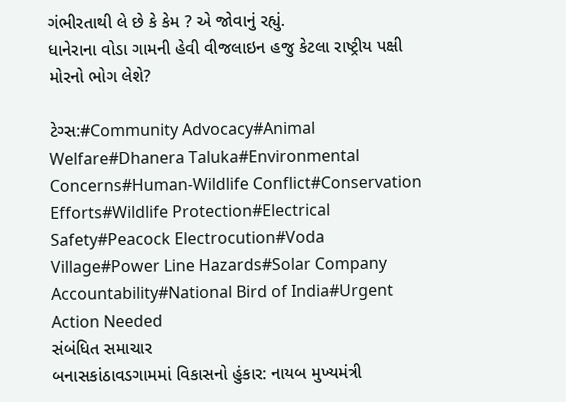ગંભીરતાથી લે છે કે કેમ ? એ જોવાનું રહ્યું.
ધાનેરાના વોડા ગામની હેવી વીજલાઇન હજુ કેટલા રાષ્ટ્રીય પક્ષી મોરનો ભોગ લેશે?

ટેગ્સ:#Community Advocacy#Animal Welfare#Dhanera Taluka#Environmental Concerns#Human-Wildlife Conflict#Conservation Efforts#Wildlife Protection#Electrical Safety#Peacock Electrocution#Voda Village#Power Line Hazards#Solar Company Accountability#National Bird of India#Urgent Action Needed
સંબંધિત સમાચાર
બનાસકાંઠાવડગામમાં વિકાસનો હુંકાર: નાયબ મુખ્યમંત્રી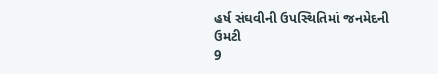હર્ષ સંઘવીની ઉપસ્થિતિમાં જનમેદની ઉમટી
9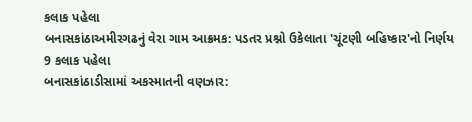કલાક પહેલા
બનાસકાંઠાઅમીરગઢનું વેરા ગામ આક્રમક: પડતર પ્રશ્નો ઉકેલાતા 'ચૂંટણી બહિષ્કાર'નો નિર્ણય
9 કલાક પહેલા
બનાસકાંઠાડીસામાં અકસ્માતની વણઝાર: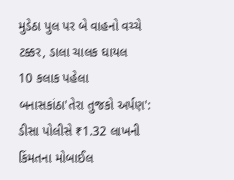મુડેઠા પુલ પર બે વાહનો વચ્ચે ટક્કર, ડાલા ચાલક ઘાયલ
10 કલાક પહેલા
બનાસકાંઠા'તેરા તુજકો અર્પણ': ડીસા પોલીસે ₹1.32 લાખની કિંમતના મોબાઈલ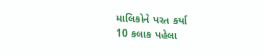માલિકોને પરત કર્યા
10 કલાક પહેલા